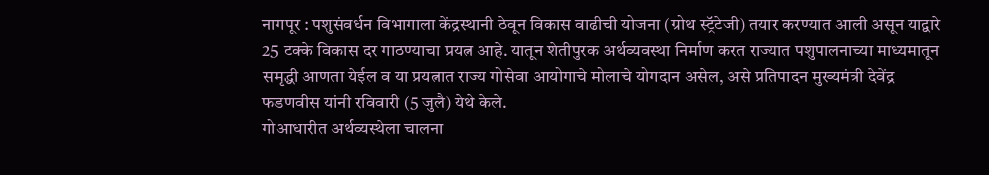नागपूर : पशुसंवर्धन विभागाला केंद्रस्थानी ठेवून विकास वाढीची योजना (ग्रोथ स्ट्रॅटेजी) तयार करण्यात आली असून याद्वारे 25 टक्के विकास दर गाठण्याचा प्रयत्न आहे. यातून शेतीपुरक अर्थव्यवस्था निर्माण करत राज्यात पशुपालनाच्या माध्यमातून समृद्धी आणता येईल व या प्रयत्नात राज्य गोसेवा आयोगाचे मोलाचे योगदान असेल, असे प्रतिपादन मुख्यमंत्री देवेंद्र फडणवीस यांनी रविवारी (5 जुलै) येथे केले.
गोआधारीत अर्थव्यस्थेला चालना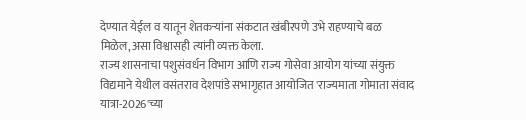देण्यात येईल व यातून शेतकऱ्यांना संकटात खंबीरपणे उभे राहण्याचे बळ मिळेल,असा विश्वासही त्यांनी व्यक्त केला.
राज्य शासनाचा पशुसंवर्धन विभाग आणि राज्य गोसेवा आयोग यांच्या संयुक्त विद्यमाने येथील वसंतराव देशपांडे सभागृहात आयोजित 'राज्यमाता गोमाता संवाद यात्रा-2026'च्या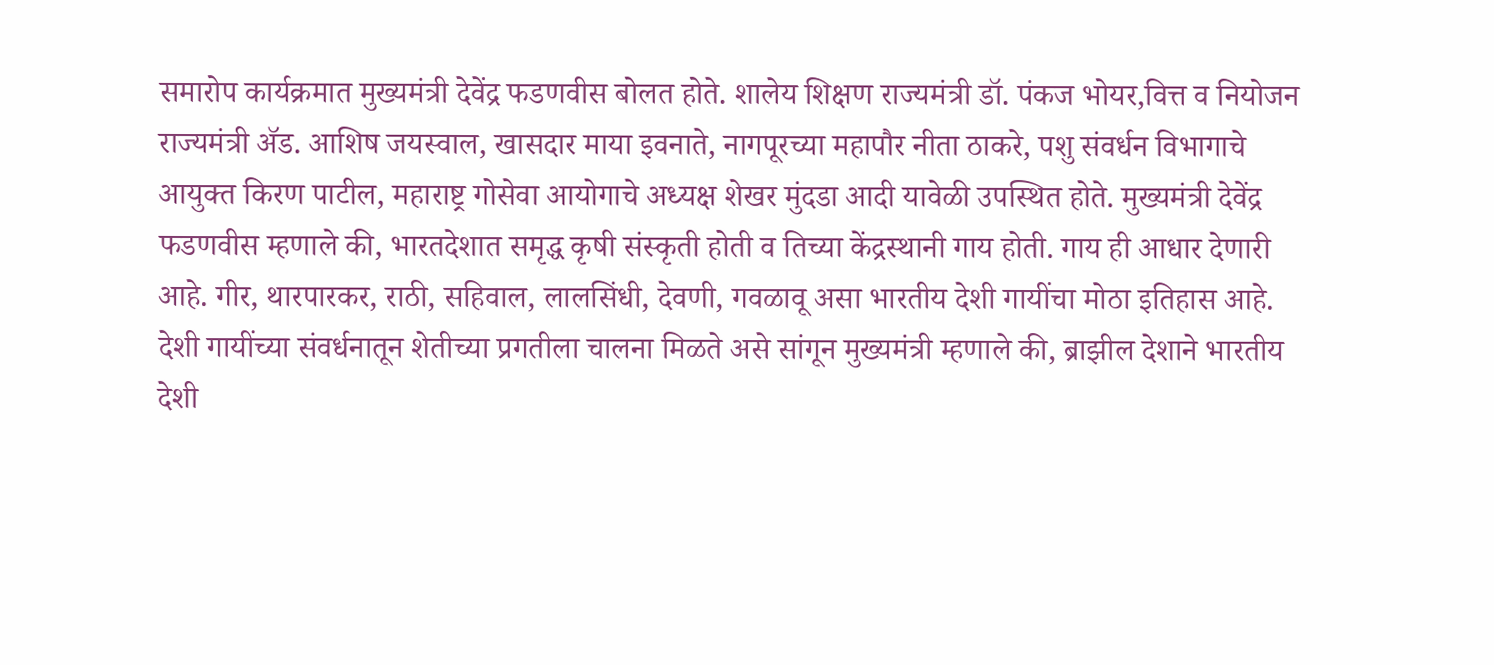समारोप कार्यक्रमात मुख्यमंत्री देवेंद्र फडणवीस बोलत होते. शालेय शिक्षण राज्यमंत्री डॉ. पंकज भोयर,वित्त व नियोजन राज्यमंत्री ॲड. आशिष जयस्वाल, खासदार माया इवनाते, नागपूरच्या महापौर नीता ठाकरे, पशु संवर्धन विभागाचे आयुक्त किरण पाटील, महाराष्ट्र गोसेवा आयोगाचे अध्यक्ष शेखर मुंदडा आदी यावेळी उपस्थित होते. मुख्यमंत्री देवेंद्र फडणवीस म्हणाले की, भारतदेशात समृद्ध कृषी संस्कृती होती व तिच्या केंद्रस्थानी गाय होती. गाय ही आधार देणारी आहे. गीर, थारपारकर, राठी, सहिवाल, लालसिंधी, देवणी, गवळावू असा भारतीय देशी गायींचा मोठा इतिहास आहे. देशी गायींच्या संवर्धनातून शेतीच्या प्रगतीला चालना मिळते असे सांगून मुख्यमंत्री म्हणाले की, ब्राझील देशाने भारतीय देशी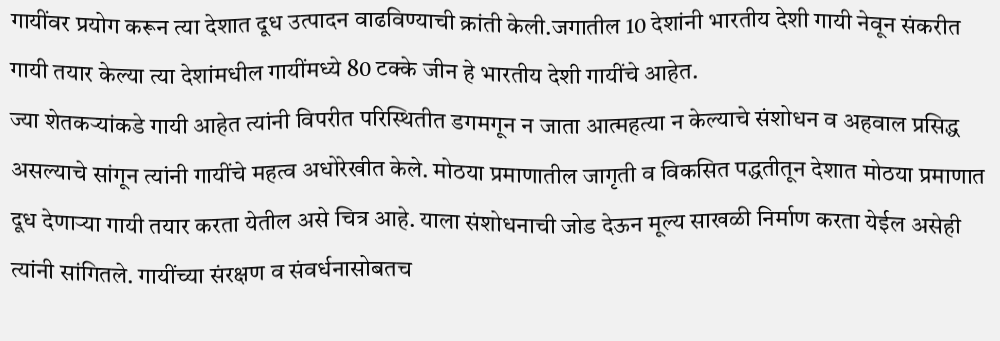गायींवर प्रयोग करून त्या देशात दूध उत्पादन वाढविण्याची क्रांती केली.जगातील 10 देशांनी भारतीय देशी गायी नेवून संकरीत गायी तयार केल्या त्या देशांमधील गायींमध्ये 80 टक्के जीन हे भारतीय देशी गायींचे आहेत.
ज्या शेतकऱ्यांकडे गायी आहेत त्यांनी विपरीत परिस्थितीत डगमगून न जाता आत्महत्या न केल्याचे संशोधन व अहवाल प्रसिद्ध असल्याचे सांगून त्यांनी गायींचे महत्व अधोरेखीत केले. मोठया प्रमाणातील जागृती व विकसित पद्धतीतून देशात मोठया प्रमाणात दूध देणाऱ्या गायी तयार करता येतील असे चित्र आहे. याला संशोधनाची जोड देऊन मूल्य साखळी निर्माण करता येईल असेही त्यांनी सांगितले. गायींच्या संरक्षण व संवर्धनासोबतच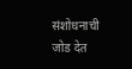संशोधनाची जोड देत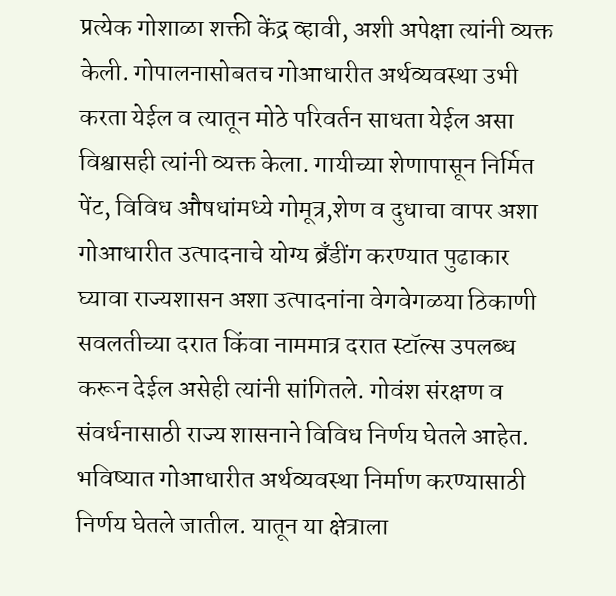प्रत्येक गोशाळा शक्ती केंद्र व्हावी, अशी अपेक्षा त्यांनी व्यक्त केली. गोपालनासोबतच गोआधारीत अर्थव्यवस्था उभी करता येईल व त्यातून मोठे परिवर्तन साधता येईल असा विश्वासही त्यांनी व्यक्त केला. गायीच्या शेणापासून निर्मित पेंट, विविध औषधांमध्ये गोमूत्र,शेण व दुधाचा वापर अशा गोआधारीत उत्पादनाचे योग्य ब्रँडींग करण्यात पुढाकार घ्यावा राज्यशासन अशा उत्पादनांना वेगवेगळया ठिकाणी सवलतीच्या दरात किंवा नाममात्र दरात स्टॉल्स उपलब्ध करून देईल असेही त्यांनी सांगितले. गोवंश संरक्षण व संवर्धनासाठी राज्य शासनाने विविध निर्णय घेतले आहेत. भविष्यात गोआधारीत अर्थव्यवस्था निर्माण करण्यासाठी निर्णय घेतले जातील. यातून या क्षेत्राला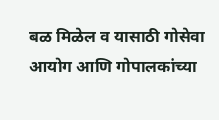बळ मिळेल व यासाठी गोसेवा आयोग आणि गोपालकांच्या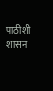पाठीशी शासन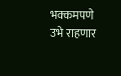भक्कमपणे उभे राहणार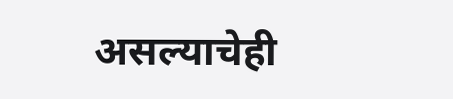असल्याचेही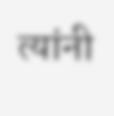त्यांनी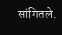सांगितले.